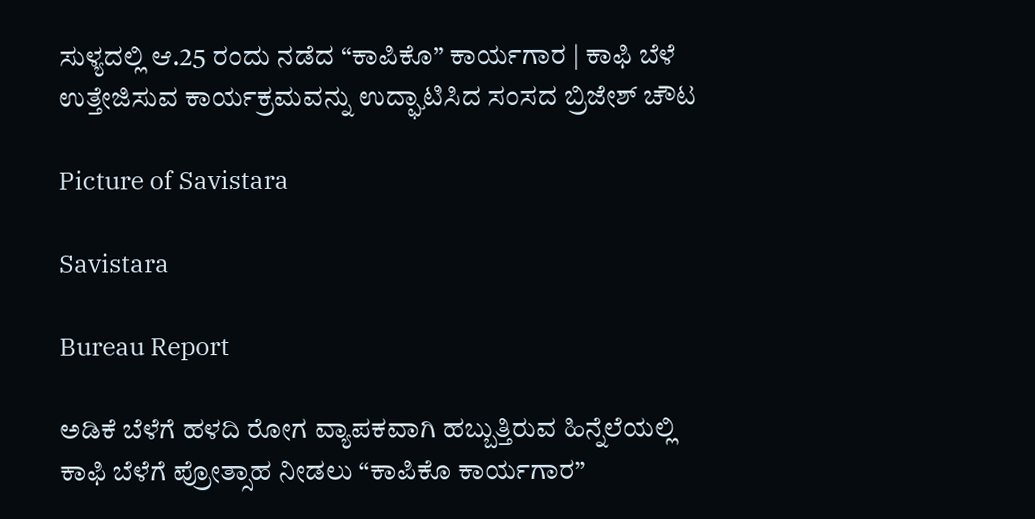ಸುಳ್ಯದಲ್ಲಿ ಆ.25 ರಂದು ನಡೆದ “ಕಾಪಿಕೊ” ಕಾರ್ಯಗಾರ | ಕಾಫಿ ಬೆಳೆ ಉತ್ತೇಜಿಸುವ ಕಾರ್ಯಕ್ರಮವನ್ನು ಉದ್ಘಾಟಿಸಿದ ಸಂಸದ ಬ್ರಿಜೇಶ್ ಚೌಟ

Picture of Savistara

Savistara

Bureau Report

ಅಡಿಕೆ ಬೆಳೆಗೆ ಹಳದಿ ರೋಗ ವ್ಯಾಪಕವಾಗಿ ಹಬ್ಬುತ್ತಿರುವ ಹಿನ್ನೆಲೆಯಲ್ಲಿ ಕಾಫಿ ಬೆಳೆಗೆ ಪ್ರೋತ್ಸಾಹ ನೀಡಲು “ಕಾಪಿಕೊ ಕಾರ್ಯಗಾರ”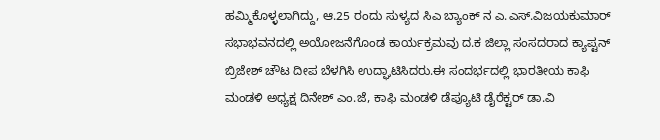ಹಮ್ಮಿಕೊಳ್ಳಲಾಗಿದ್ದು, ಆ.25 ರಂದು ಸುಳ್ಯದ ಸಿಎ ಬ್ಯಾಂಕ್ ನ ಎ.ಎಸ್.ವಿಜಯಕುಮಾರ್ ಸಭಾಭವನದಲ್ಲಿ ಅಯೋಜನೆಗೊಂಡ ಕಾರ್ಯಕ್ರಮವು ದ.ಕ ಜಿಲ್ಲಾ ಸಂಸದರಾದ ಕ್ಯಾಪ್ಟನ್ ಬ್ರಿಜೇಶ್ ಚೌಟ ದೀಪ ಬೆಳಗಿಸಿ ಉದ್ಘಾಟಿಸಿದರು.ಈ ಸಂದರ್ಭದಲ್ಲಿ ಭಾರತೀಯ ಕಾಫಿ ಮಂಡಳಿ ಅಧ್ಯಕ್ಷ ದಿನೇಶ್ ಎಂ.ಜೆ, ಕಾಫಿ ಮಂಡಳಿ ಡೆಪ್ಯೂಟಿ ಡೈರೆಕ್ಟರ್ ಡಾ.ವಿ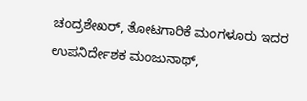ಚಂದ್ರಶೇಖ‌ರ್, ತೋಟಗಾರಿಕೆ ಮಂಗಳೂರು ಇದರ ಉಪನಿರ್ದೇಶಕ ಮಂಜುನಾಥ್,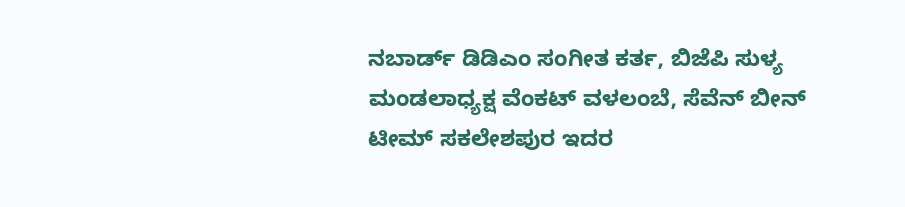ನಬಾರ್ಡ್ ಡಿಡಿಎಂ ಸಂಗೀತ ಕರ್ತ, ಬಿಜೆಪಿ ಸುಳ್ಯ ಮಂಡಲಾಧ್ಯಕ್ಷ ವೆಂಕಟ್ ವಳಲಂಬೆ, ಸೆವೆನ್ ಬೀನ್ ಟೀಮ್ ಸಕಲೇಶಪುರ ಇದರ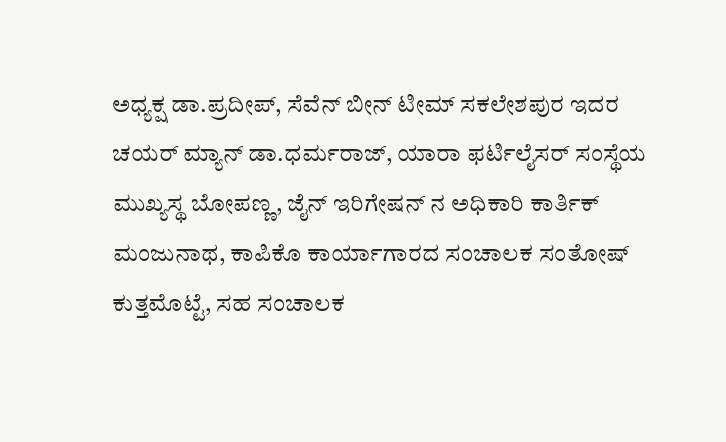ಅಧ್ಯಕ್ಷ ಡಾ.ಪ್ರದೀಪ್, ಸೆವೆನ್ ಬೀನ್ ಟೀಮ್ ಸಕಲೇಶಪುರ ಇದರ ಚಯರ್ ಮ್ಯಾನ್ ಡಾ.ಧರ್ಮರಾಜ್, ಯಾರಾ ಫರ್ಟಿಲೈಸರ್ ಸಂಸ್ಥೆಯ ಮುಖ್ಯಸ್ಥ ಬೋಪಣ್ಣ, ಜೈನ್ ಇರಿಗೇಷನ್ ನ ಅಧಿಕಾರಿ ಕಾರ್ತಿಕ್ ಮಂಜುನಾಥ, ಕಾಪಿಕೊ ಕಾರ್ಯಾಗಾರದ ಸಂಚಾಲಕ ಸಂತೋಷ್ ಕುತ್ತಮೊಟ್ಟೆ, ಸಹ ಸಂಚಾಲಕ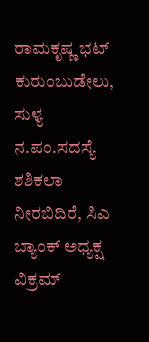ರಾಮಕೃಷ್ಣ ಭಟ್ ಕುರುಂಬುಡೇಲು, ಸುಳ್ಯ ನ.ಪಂ.ಸದಸ್ಯೆ ಶಶಿಕಲಾ ನೀರಬಿದಿರೆ, ಸಿಎ ಬ್ಯಾಂಕ್‌ ಅಧ್ಯಕ್ಷ ವಿಕ್ರಮ್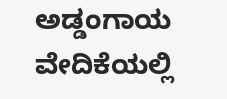ಅಡ್ಡಂಗಾಯ ವೇದಿಕೆಯಲ್ಲಿ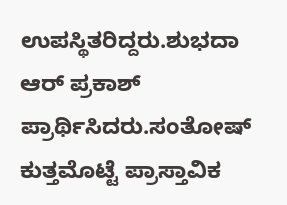ಉಪಸ್ಥಿತರಿದ್ದರು.ಶುಭದಾ ಆರ್ ಪ್ರಕಾಶ್ ಪ್ರಾರ್ಥಿಸಿದರು.ಸಂತೋಷ್‌ ಕುತ್ತಮೊಟ್ಟೆ ಪ್ರಾಸ್ತಾವಿಕ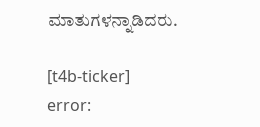ಮಾತುಗಳನ್ನಾಡಿದರು.

[t4b-ticker]
error: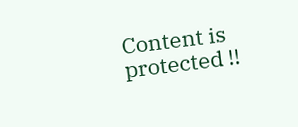Content is protected !!